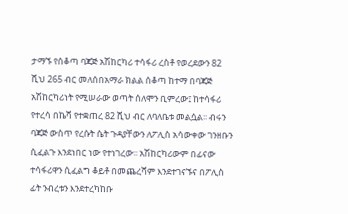ታማኙ የሰቆጣ ባጃጅ አሽከርካሪ ተሳፋሪ ረስቶ የወረደውን 82 ሺህ 265 ብር መለሰበአማራ ክልል ሰቆጣ ከተማ በባጃጅ አሽከርካሪነት የሚሠራው ወጣት ሰለሞን ቢምረው፤ ከተሳፋሪ የተረሳ በኬሻ የተቋጠረ 82 ሺህ ብር ለባለቤቱ መልሷል፡፡ ብሩን ባጃጅ ውስጥ የረሱት ሴት ጉዳያቸውን ለፖሊስ አሳውቀው ገንዘቡን ሲፈልጉ እንደነበር ነው የተነገረው፡፡ አሽከርካሪውም በፊናው ተሳፋሪዋን ሲፈልግ ቆይቶ በመጨረሻም እንደተገናኙና በፖሊስ ፊት ንብረቱን እንደተረካከቡ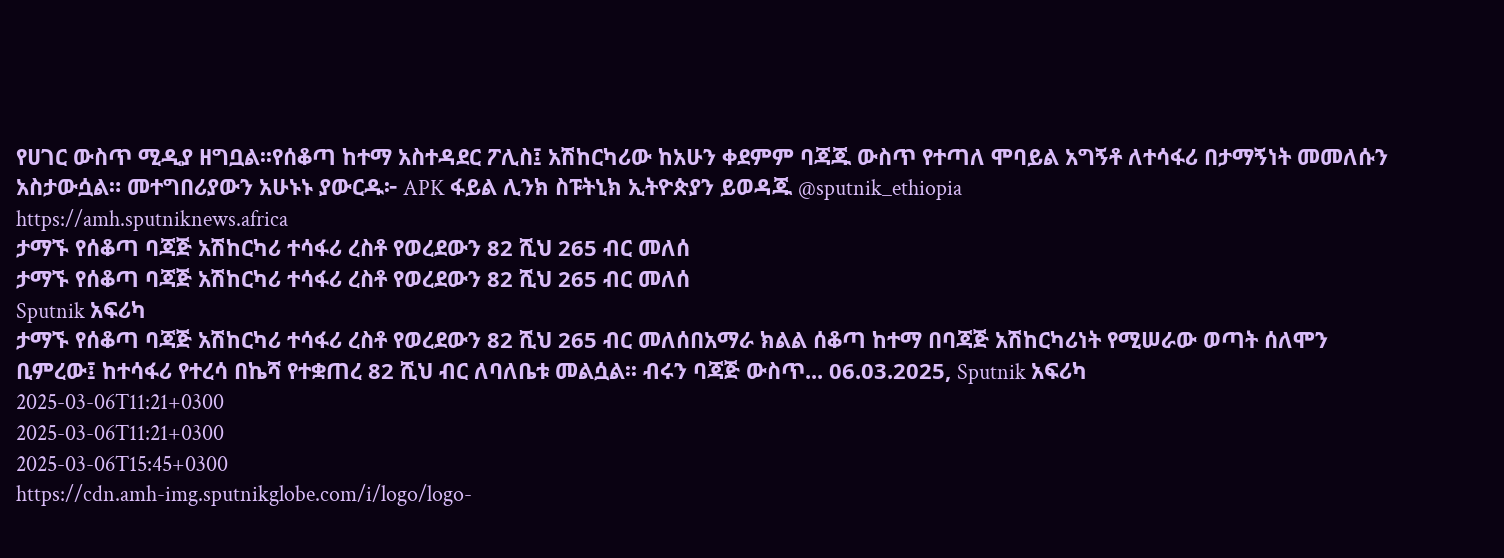የሀገር ውስጥ ሚዲያ ዘግቧል፡፡የሰቆጣ ከተማ አስተዳደር ፖሊስ፤ አሽከርካሪው ከአሁን ቀደምም ባጃጁ ውስጥ የተጣለ ሞባይል አግኝቶ ለተሳፋሪ በታማኝነት መመለሱን አስታውሷል። መተግበሪያውን አሁኑኑ ያውርዱ፦ APK ፋይል ሊንክ ስፑትኒክ ኢትዮጵያን ይወዳጁ @sputnik_ethiopia
https://amh.sputniknews.africa
ታማኙ የሰቆጣ ባጃጅ አሽከርካሪ ተሳፋሪ ረስቶ የወረደውን 82 ሺህ 265 ብር መለሰ
ታማኙ የሰቆጣ ባጃጅ አሽከርካሪ ተሳፋሪ ረስቶ የወረደውን 82 ሺህ 265 ብር መለሰ
Sputnik አፍሪካ
ታማኙ የሰቆጣ ባጃጅ አሽከርካሪ ተሳፋሪ ረስቶ የወረደውን 82 ሺህ 265 ብር መለሰበአማራ ክልል ሰቆጣ ከተማ በባጃጅ አሽከርካሪነት የሚሠራው ወጣት ሰለሞን ቢምረው፤ ከተሳፋሪ የተረሳ በኬሻ የተቋጠረ 82 ሺህ ብር ለባለቤቱ መልሷል፡፡ ብሩን ባጃጅ ውስጥ... 06.03.2025, Sputnik አፍሪካ
2025-03-06T11:21+0300
2025-03-06T11:21+0300
2025-03-06T15:45+0300
https://cdn.amh-img.sputnikglobe.com/i/logo/logo-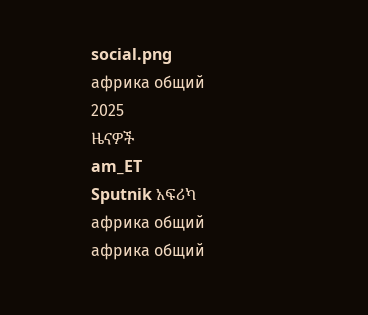social.png
африка общий
2025
ዜናዎች
am_ET
Sputnik አፍሪካ
африка общий
африка общий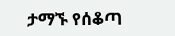ታማኙ የሰቆጣ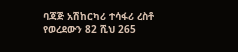ባጃጅ አሽከርካሪ ተሳፋሪ ረስቶ የወረደውን 82 ሺህ 265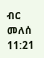ብር መለሰ
11:21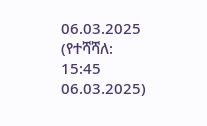06.03.2025 (የተሻሻለ: 15:45 06.03.2025)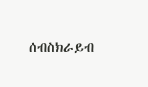ሰብስክራይብ